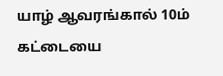யாழ் ஆவரங்கால் 10ம் கட்டையை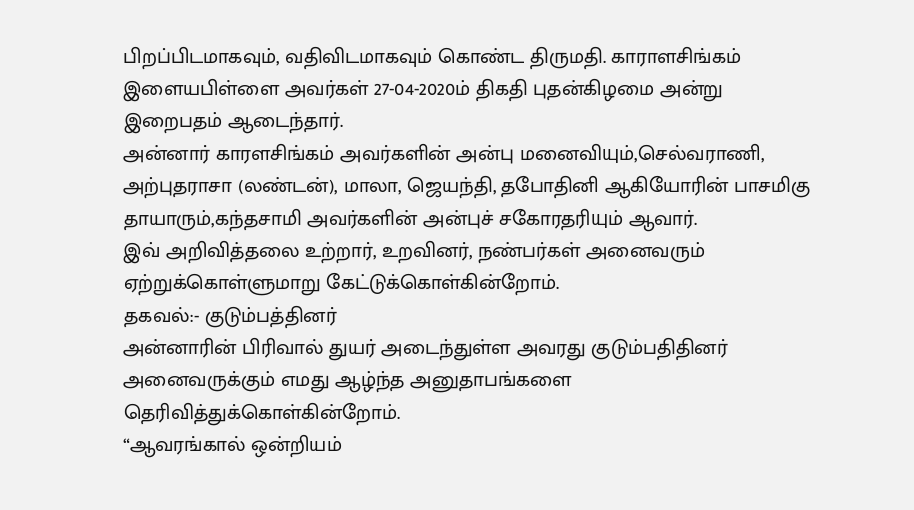பிறப்பிடமாகவும், வதிவிடமாகவும் கொண்ட திருமதி. காராளசிங்கம் இளையபிள்ளை அவர்கள் 27-04-2020ம் திகதி புதன்கிழமை அன்று இறைபதம் ஆடைந்தார்.
அன்னார் காரளசிங்கம் அவர்களின் அன்பு மனைவியும்,செல்வராணி, அற்புதராசா (லண்டன்), மாலா, ஜெயந்தி, தபோதினி ஆகியோரின் பாசமிகு தாயாரும்,கந்தசாமி அவர்களின் அன்புச் சகோரதரியும் ஆவார்.
இவ் அறிவித்தலை உற்றார், உறவினர், நண்பர்கள் அனைவரும் ஏற்றுக்கொள்ளுமாறு கேட்டுக்கொள்கின்றோம்.
தகவல்:- குடும்பத்தினர்
அன்னாரின் பிரிவால் துயர் அடைந்துள்ள அவரது குடும்பதிதினர் அனைவருக்கும் எமது ஆழ்ந்த அனுதாபங்களை தெரிவித்துக்கொள்கின்றோம்.
“ஆவரங்கால் ஒன்றியம்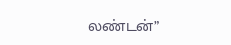லண்டன்”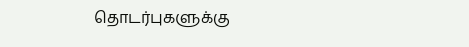தொடர்புகளுக்கு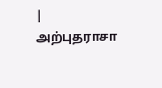| அற்புதராசா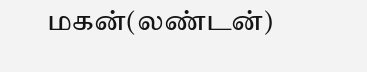மகன்(லண்டன்)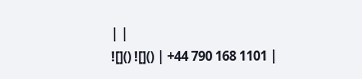| |
![]() ![]() | +44 790 168 1101 |